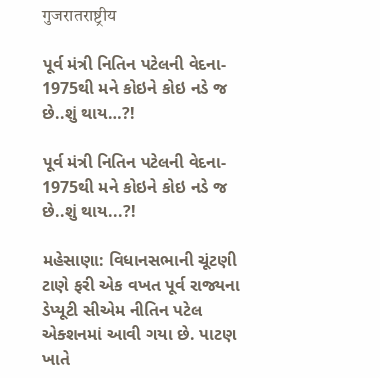गुजरातराष्ट्रीय

પૂર્વ મંત્રી નિતિન પટેલની વેદના- 1975થી મને કોઇને કોઇ નડે જ છે..શું થાય…?!

પૂર્વ મંત્રી નિતિન પટેલની વેદના- 1975થી મને કોઇને કોઇ નડે જ છે..શું થાય...?!

મહેસાણા: વિધાનસભાની ચૂંટણી ટાણે ફરી એક વખત પૂર્વ રાજ્યના ડેપ્યૂટી સીએમ નીતિન પટેલ એક્શનમાં આવી ગયા છે. પાટણ ખાતે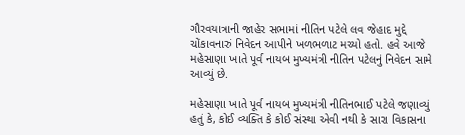ગૌરવયાત્રાની જાહેર સભામાં નીતિન પટેલે લવ જેહાદ મુદ્દે ચોંકાવનારું નિવેદન આપીને ખળભળાટ મચ્યો હતો. હવે આજે મહેસાણા ખાતે પૂર્વ નાયબ મુખ્યમંત્રી નીતિન પટેલનું નિવેદન સામે આવ્યું છે.

મહેસાણા ખાતે પૂર્વ નાયબ મુખ્યમંત્રી નીતિનભાઈ પટેલે જણાવ્યું હતું કે, કોઈ વ્યક્તિ કે કોઈ સંસ્થા એવી નથી કે સારા વિકાસના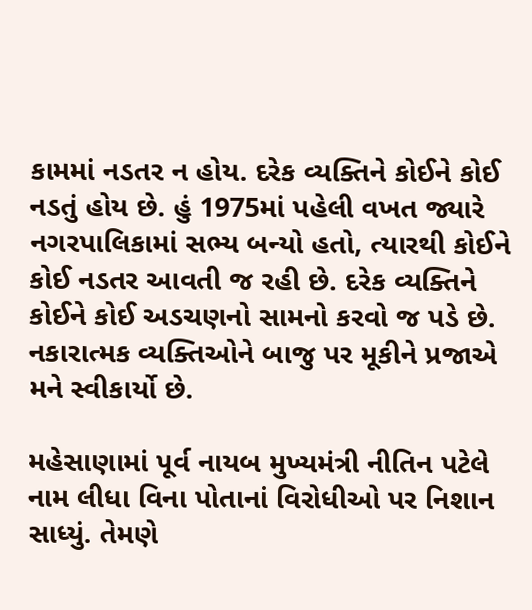કામમાં નડતર ન હોય. દરેક વ્યક્તિને કોઈને કોઈ નડતું હોય છે. હું 1975માં પહેલી વખત જ્યારે નગરપાલિકામાં સભ્ય બન્યો હતો, ત્યારથી કોઈને કોઈ નડતર આવતી જ રહી છે. દરેક વ્યક્તિને કોઈને કોઈ અડચણનો સામનો કરવો જ પડે છે. નકારાત્મક વ્યક્તિઓને બાજુ પર મૂકીને પ્રજાએ મને સ્વીકાર્યો છે.

મહેસાણામાં પૂર્વ નાયબ મુખ્યમંત્રી નીતિન પટેલે નામ લીધા વિના પોતાનાં વિરોધીઓ પર નિશાન સાધ્યું. તેમણે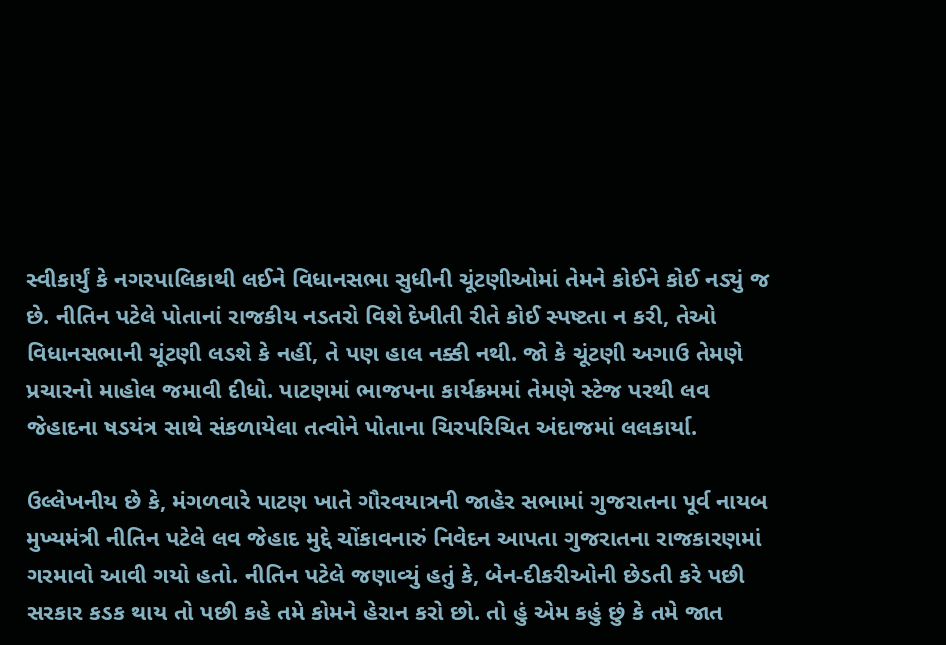સ્વીકાર્યું કે નગરપાલિકાથી લઈને વિધાનસભા સુધીની ચૂંટણીઓમાં તેમને કોઈને કોઈ નડ્યું જ છે. નીતિન પટેલે પોતાનાં રાજકીય નડતરો વિશે દેખીતી રીતે કોઈ સ્પષ્ટતા ન કરી, તેઓ વિધાનસભાની ચૂંટણી લડશે કે નહીં, તે પણ હાલ નક્કી નથી. જો કે ચૂંટણી અગાઉ તેમણે પ્રચારનો માહોલ જમાવી દીધો. પાટણમાં ભાજપના કાર્યક્રમમાં તેમણે સ્ટેજ પરથી લવ જેહાદના ષડયંત્ર સાથે સંકળાયેલા તત્વોને પોતાના ચિરપરિચિત અંદાજમાં લલકાર્યા.

ઉલ્લેખનીય છે કે, મંગળવારે પાટણ ખાતે ગૌરવયાત્રની જાહેર સભામાં ગુજરાતના પૂર્વ નાયબ મુખ્યમંત્રી નીતિન પટેલે લવ જેહાદ મુદ્દે ચોંકાવનારું નિવેદન આપતા ગુજરાતના રાજકારણમાં ગરમાવો આવી ગયો હતો. નીતિન પટેલે જણાવ્યું હતું કે, બેન-દીકરીઓની છેડતી કરે પછી સરકાર કડક થાય તો પછી કહે તમે કોમને હેરાન કરો છો. તો હું એમ કહું છું કે તમે જાત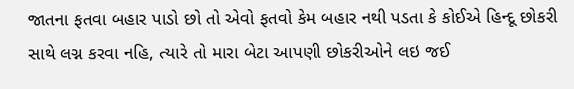જાતના ફતવા બહાર પાડો છો તો એવો ફતવો કેમ બહાર નથી પડતા કે કોઈએ હિન્દૂ છોકરી સાથે લગ્ન કરવા નહિ, ત્યારે તો મારા બેટા આપણી છોકરીઓને લઇ જઈ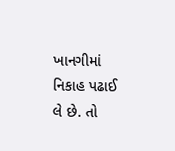ખાનગીમાં નિકાહ પઢાઈ લે છે. તો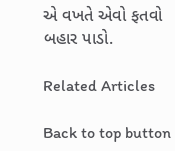એ વખતે એવો ફતવો બહાર પાડો.

Related Articles

Back to top button